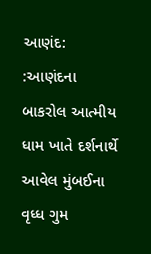આણંદ: :આણંદના બાકરોલ આત્મીય ધામ ખાતે દર્શનાર્થે આવેલ મુંબઈના વૃધ્ધ ગુમ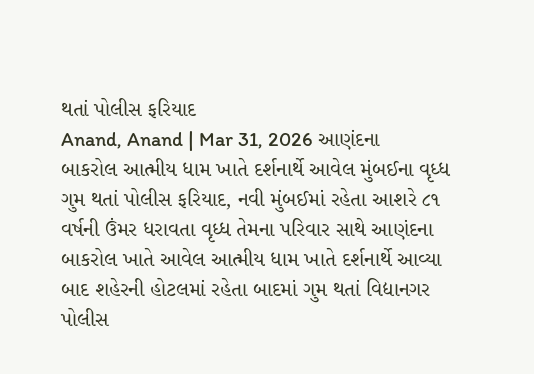થતાં પોલીસ ફરિયાદ
Anand, Anand | Mar 31, 2026 આણંદના બાકરોલ આત્મીય ધામ ખાતે દર્શનાર્થે આવેલ મુંબઈના વૃધ્ધ ગુમ થતાં પોલીસ ફરિયાદ, નવી મુંબઈમાં રહેતા આશરે ૮૧ વર્ષની ઉંમર ધરાવતા વૃધ્ધ તેમના પરિવાર સાથે આણંદના બાકરોલ ખાતે આવેલ આત્મીય ધામ ખાતે દર્શનાર્થે આવ્યા બાદ શહેરની હોટલમાં રહેતા બાદમાં ગુમ થતાં વિદ્યાનગર પોલીસ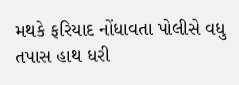મથકે ફરિયાદ નોંધાવતા પોલીસે વધુ તપાસ હાથ ધરી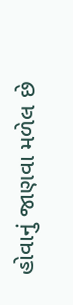હોવાનું જાણવા મળેલ છે